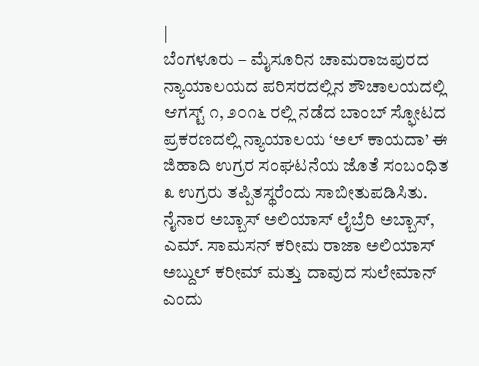|
ಬೆಂಗಳೂರು – ಮೈಸೂರಿನ ಚಾಮರಾಜಪುರದ ನ್ಯಾಯಾಲಯದ ಪರಿಸರದಲ್ಲಿನ ಶೌಚಾಲಯದಲ್ಲಿ ಆಗಸ್ಟ್ ೧, ೨೦೧೬ ರಲ್ಲಿ ನಡೆದ ಬಾಂಬ್ ಸ್ಫೋಟದ ಪ್ರಕರಣದಲ್ಲಿ ನ್ಯಾಯಾಲಯ ‘ಅಲ್ ಕಾಯದಾ’ ಈ ಜಿಹಾದಿ ಉಗ್ರರ ಸಂಘಟನೆಯ ಜೊತೆ ಸಂಬಂಧಿತ ೩ ಉಗ್ರರು ತಪ್ಪಿತಸ್ಥರೆಂದು ಸಾಬೀತುಪಡಿಸಿತು. ನೈನಾರ ಅಬ್ಬಾಸ್ ಅಲಿಯಾಸ್ ಲೈಬ್ರೆರಿ ಅಬ್ಬಾಸ್, ಎಮ್. ಸಾಮಸನ್ ಕರೀಮ ರಾಜಾ ಅಲಿಯಾಸ್ ಅಬ್ದುಲ್ ಕರೀಮ್ ಮತ್ತು ದಾವುದ ಸುಲೇಮಾನ್ ಎಂದು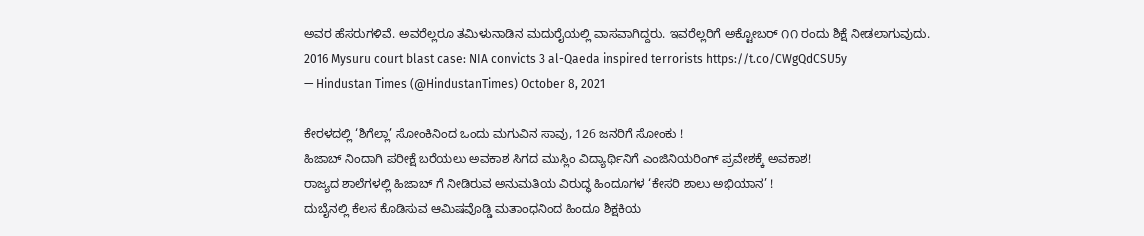ಅವರ ಹೆಸರುಗಳಿವೆ. ಅವರೆಲ್ಲರೂ ತಮಿಳುನಾಡಿನ ಮದುರೈಯಲ್ಲಿ ವಾಸವಾಗಿದ್ದರು. ಇವರೆಲ್ಲರಿಗೆ ಅಕ್ಟೋಬರ್ ೧೧ ರಂದು ಶಿಕ್ಷೆ ನೀಡಲಾಗುವುದು.
2016 Mysuru court blast case: NIA convicts 3 al-Qaeda inspired terrorists https://t.co/CWgQdCSU5y
— Hindustan Times (@HindustanTimes) October 8, 2021

ಕೇರಳದಲ್ಲಿ ‘ಶಿಗೆಲ್ಲಾ’ ಸೋಂಕಿನಿಂದ ಒಂದು ಮಗುವಿನ ಸಾವು, 126 ಜನರಿಗೆ ಸೋಂಕು !
ಹಿಜಾಬ್ ನಿಂದಾಗಿ ಪರೀಕ್ಷೆ ಬರೆಯಲು ಅವಕಾಶ ಸಿಗದ ಮುಸ್ಲಿಂ ವಿದ್ಯಾರ್ಥಿನಿಗೆ ಎಂಜಿನಿಯರಿಂಗ್ ಪ್ರವೇಶಕ್ಕೆ ಅವಕಾಶ!
ರಾಜ್ಯದ ಶಾಲೆಗಳಲ್ಲಿ ಹಿಜಾಬ್ ಗೆ ನೀಡಿರುವ ಅನುಮತಿಯ ವಿರುದ್ಧ ಹಿಂದೂಗಳ ‘ಕೇಸರಿ ಶಾಲು ಅಭಿಯಾನ’ !
ದುಬೈನಲ್ಲಿ ಕೆಲಸ ಕೊಡಿಸುವ ಆಮಿಷವೊಡ್ಡಿ ಮತಾಂಧನಿಂದ ಹಿಂದೂ ಶಿಕ್ಷಕಿಯ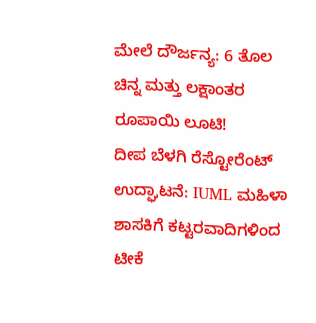ಮೇಲೆ ದೌರ್ಜನ್ಯ: 6 ತೊಲ ಚಿನ್ನ ಮತ್ತು ಲಕ್ಷಾಂತರ ರೂಪಾಯಿ ಲೂಟಿ!
ದೀಪ ಬೆಳಗಿ ರೆಸ್ಟೋರೆಂಟ್ ಉದ್ಘಾಟನೆ: IUML ಮಹಿಳಾ ಶಾಸಕಿಗೆ ಕಟ್ಟರವಾದಿಗಳಿಂದ ಟೀಕೆ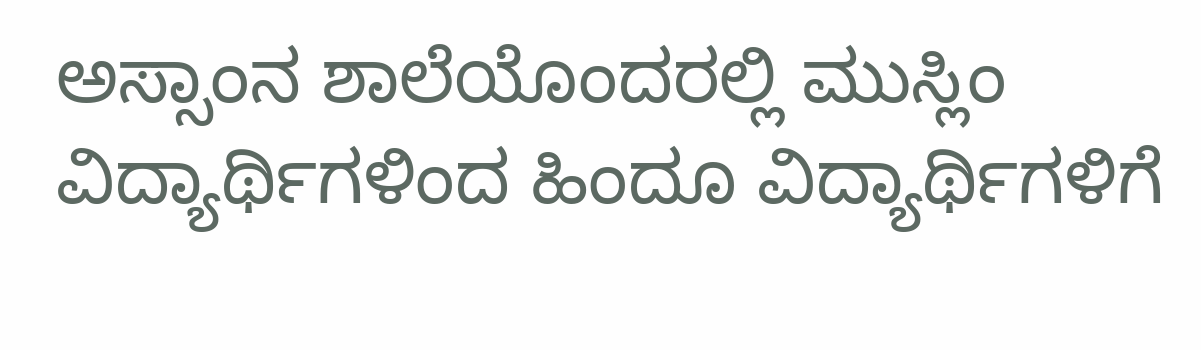ಅಸ್ಸಾಂನ ಶಾಲೆಯೊಂದರಲ್ಲಿ ಮುಸ್ಲಿಂ ವಿದ್ಯಾರ್ಥಿಗಳಿಂದ ಹಿಂದೂ ವಿದ್ಯಾರ್ಥಿಗಳಿಗೆ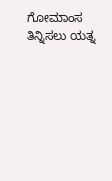ಗೋಮಾಂಸ ತಿನ್ನಿಸಲು ಯತ್ನ